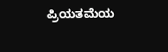ಪ್ರಿಯತಮೆಯ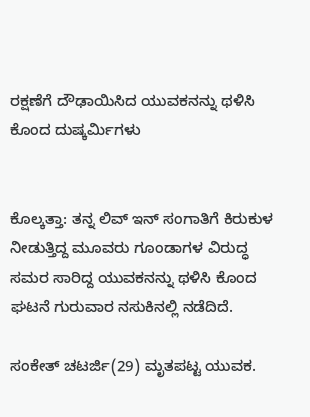ರಕ್ಷಣೆಗೆ ದೌಢಾಯಿಸಿದ ಯುವಕನನ್ನು ಥಳಿಸಿ ಕೊಂದ ದುಷ್ಕರ್ಮಿಗಳು


ಕೊಲ್ಕತ್ತಾ: ತನ್ನ ಲಿವ್ ಇನ್ ಸಂಗಾತಿಗೆ ಕಿರುಕುಳ ನೀಡುತ್ತಿದ್ದ ಮೂವರು ಗೂಂಡಾಗಳ ವಿರುದ್ಧ ಸಮರ ಸಾರಿದ್ದ ಯುವಕನನ್ನು ಥಳಿಸಿ ಕೊಂದ ಘಟನೆ ಗುರುವಾರ ನಸುಕಿನಲ್ಲಿ ನಡೆದಿದೆ.

ಸಂಕೇತ್ ಚಟರ್ಜಿ(29) ಮೃತಪಟ್ಟ ಯುವಕ.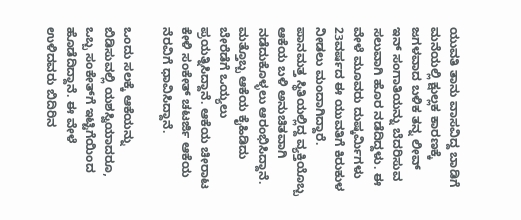ಯುವತಿ ತಾನು ವಾಸವಿದ್ದ ಬಾಡಿಗೆ ಮನೆಯಲ್ಲಿ ಕ್ಷುಲ್ಲಕ ಕಾರಣಕ್ಕೆ ಜಗಳವಾದ ಬಳಿಕ ತನ್ನ ಲೀವ್ ಇನ್ ಸಂಗಾತಿಯನ್ನು ಬೆದರಿಸುವ ಸಲುವಾಗಿ ಹೊರ ನಡೆದಿದ್ದಳು. ಈ ವೇಳೆ ಮೂವರು ದುಷ್ಕರ್ಮಿಗಳು  23ವರ್ಷದ ಈ ಯುವತಿಗೆ ಕಿರುಕುಳ ನೀಡಲು ಮಂದಾಗಿದ್ದಾರೆ. ಪಾನಮತ್ತ ಸ್ಥಿತಿಯಲ್ಲಿದ್ದ ವ್ಯಕ್ತಿಯೊಬ್ಬ ಆಕೆಯ ಬಳಿ ಅನುಚಿತವಾಗಿ ನಡೆದುಕೊಳ್ಳಲು ಆರಂಭಿಸಿದ್ದಾನೆ. ಮತ್ತೊಬ್ಬ ಆಕೆಯ ಕೈಹಿಡಿದು ಬೇರೆಡೆಗೆ ಒಯ್ಯಲು ಪ್ರಯತ್ನಿಸಿದ್ದಾನೆ. ಆಕೆಯ ಚೀರಾಟ ಕೇಳಿ ಸಂಕೇತ್ ಚಟರ್ಜಿ ಆಕೆಯ ನೆರವಿಗೆ ಧಾವಿಸಿದ್ದಾನೆ.

ಒಂದು ಸಲಕ್ಕೆ ಆಕೆಯನ್ನು ಬಿಡಿಸುವಲ್ಲಿ ಯಶಸ್ವಿಯಾದರೂ, ಒಬ್ಬ ಸಂಕೇತ್‌ಗೆ ಇಟ್ಟಿಗೆಯಿಂದ ಹೊಡೆದಿದ್ದಾನೆ. ಈ ವೇಳೆ ಉಳಿದವರು ಬಿದಿರಿನ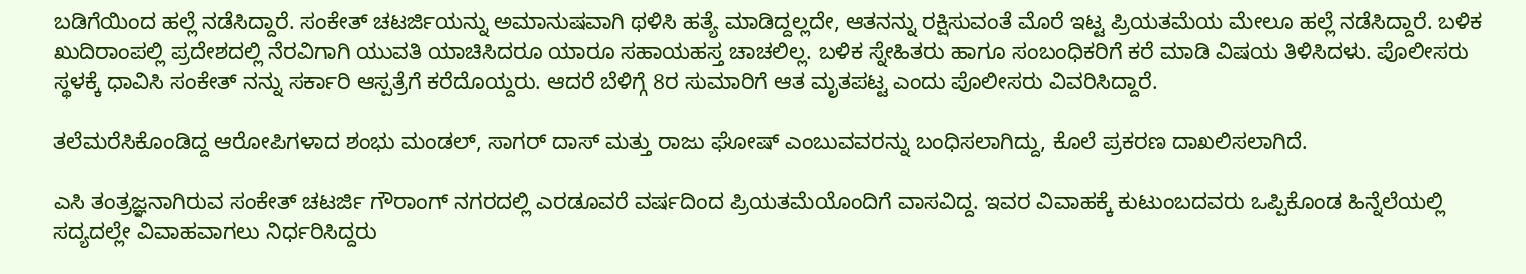ಬಡಿಗೆಯಿಂದ ಹಲ್ಲೆ ನಡೆಸಿದ್ದಾರೆ. ಸಂಕೇತ್ ಚಟರ್ಜಿಯನ್ನು ಅಮಾನುಷವಾಗಿ ಥಳಿಸಿ ಹತ್ಯೆ ಮಾಡಿದ್ದಲ್ಲದೇ, ಆತನನ್ನು ರಕ್ಷಿಸುವಂತೆ ಮೊರೆ ಇಟ್ಟ ಪ್ರಿಯತಮೆಯ ಮೇಲೂ ಹಲ್ಲೆ ನಡೆಸಿದ್ದಾರೆ. ಬಳಿಕ ಖುದಿರಾಂಪಲ್ಲಿ ಪ್ರದೇಶದಲ್ಲಿ ನೆರವಿಗಾಗಿ ಯುವತಿ ಯಾಚಿಸಿದರೂ ಯಾರೂ ಸಹಾಯಹಸ್ತ ಚಾಚಲಿಲ್ಲ. ಬಳಿಕ ಸ್ನೇಹಿತರು ಹಾಗೂ ಸಂಬಂಧಿಕರಿಗೆ ಕರೆ ಮಾಡಿ ವಿಷಯ ತಿಳಿಸಿದಳು. ಪೊಲೀಸರು ಸ್ಥಳಕ್ಕೆ ಧಾವಿಸಿ ಸಂಕೇತ್ ನನ್ನು ಸರ್ಕಾರಿ ಆಸ್ಪತ್ರೆಗೆ ಕರೆದೊಯ್ದರು. ಆದರೆ ಬೆಳಿಗ್ಗೆ 8ರ ಸುಮಾರಿಗೆ ಆತ ಮೃತಪಟ್ಟ ಎಂದು ಪೊಲೀಸರು ವಿವರಿಸಿದ್ದಾರೆ.

ತಲೆಮರೆಸಿಕೊಂಡಿದ್ದ ಆರೋಪಿಗಳಾದ ಶಂಭು ಮಂಡಲ್, ಸಾಗರ್ ದಾಸ್ ಮತ್ತು ರಾಜು ಘೋಷ್ ಎಂಬುವವರನ್ನು ಬಂಧಿಸಲಾಗಿದ್ದು, ಕೊಲೆ ಪ್ರಕರಣ ದಾಖಲಿಸಲಾಗಿದೆ.

ಎಸಿ ತಂತ್ರಜ್ಞನಾಗಿರುವ ಸಂಕೇತ್ ಚಟರ್ಜಿ ಗೌರಾಂಗ್ ನಗರದಲ್ಲಿ ಎರಡೂವರೆ ವರ್ಷದಿಂದ ಪ್ರಿಯತಮೆಯೊಂದಿಗೆ ವಾಸವಿದ್ದ. ಇವರ ವಿವಾಹಕ್ಕೆ ಕುಟುಂಬದವರು ಒಪ್ಪಿಕೊಂಡ ಹಿನ್ನೆಲೆಯಲ್ಲಿ ಸದ್ಯದಲ್ಲೇ ವಿವಾಹವಾಗಲು ನಿರ್ಧರಿಸಿದ್ದರು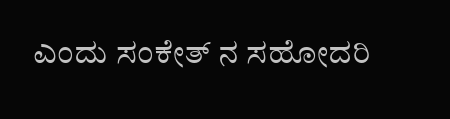ಎಂದು ಸಂಕೇತ್ ನ ಸಹೋದರಿ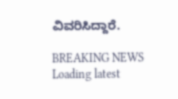ವಿವರಿಸಿದ್ದಾರೆ.

BREAKING NEWS
Loading latest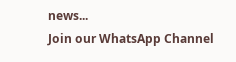news...
Join our WhatsApp Channel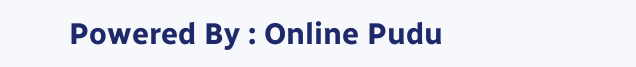Powered By : Online Pudu